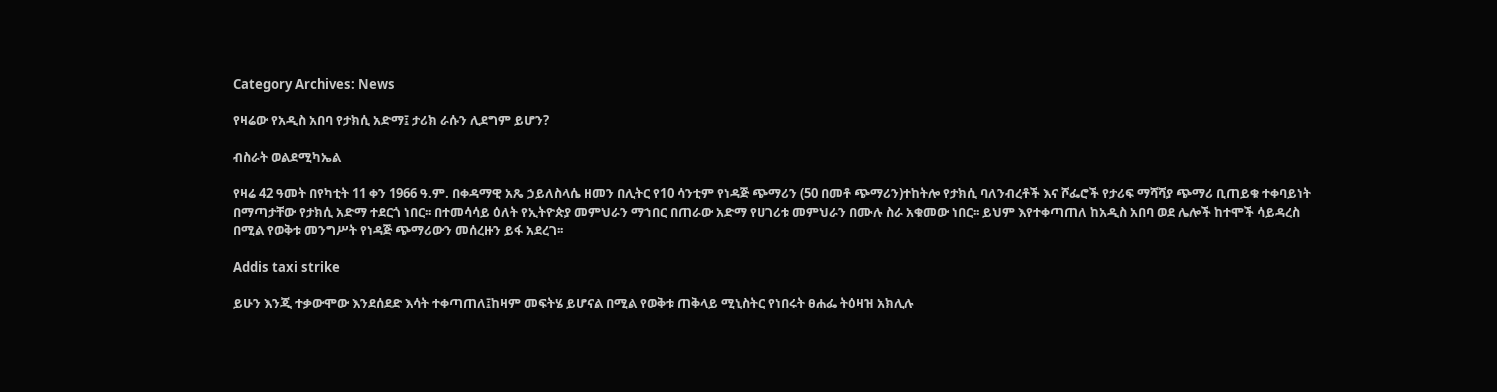Category Archives: News

የዛሬው የአዲስ አበባ የታክሲ አድማ፤ ታሪክ ራሱን ሊደግም ይሆን?

ብስራት ወልደሚካኤል

የዛሬ 42 ዓመት በየካቲት 11 ቀን 1966 ዓ.ም. በቀዳማዊ አጼ ኃይለስላሴ ዘመን በሊትር የ10 ሳንቲም የነዳጅ ጭማሪን (50 በመቶ ጭማሪን)ተከትሎ የታክሲ ባለንብረቶች እና ሾፌሮች የታሪፍ ማሻሻያ ጭማሪ ቢጠይቁ ተቀባይነት በማጣታቸው የታክሲ አድማ ተደርጎ ነበር፡፡ በተመሳሳይ ዕለት የኢትዮጵያ መምህራን ማኀበር በጠራው አድማ የሀገሪቱ መምህራን በሙሉ ስራ አቁመው ነበር፡፡ ይህም እየተቀጣጠለ ከአዲስ አበባ ወደ ሌሎች ከተሞች ሳይዳረስ በሚል የወቅቱ መንግሥት የነዳጅ ጭማሪውን መሰረዙን ይፋ አደረገ፡፡

Addis taxi strike

ይሁን እንጂ ተቃውሞው እንደሰደድ እሳት ተቀጣጠለ፤ከዛም መፍትሄ ይሆናል በሚል የወቅቱ ጠቅላይ ሚኒስትር የነበሩት ፀሐፌ ትዕዛዝ አክሊሉ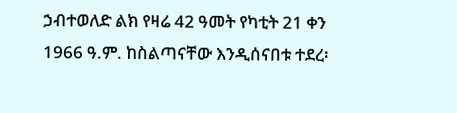ኃብተወለድ ልክ የዛሬ 42 ዓመት የካቲት 21 ቀን 1966 ዓ.ም. ከስልጣናቸው እንዲሰናበቱ ተደረ፡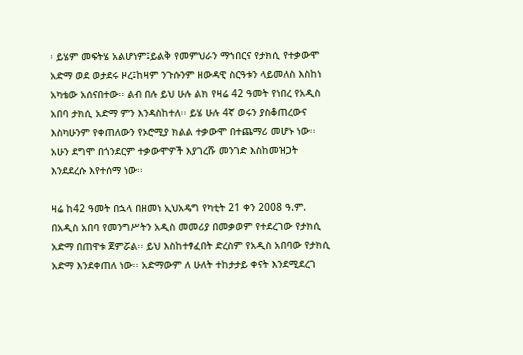፡ ይሄም መፍትሄ አልሆነም፤ይልቅ የመምህራን ማኀበርና የታክሲ የተቃውሞ አድማ ወደ ወታደሩ ዞረ፤ከዛም ንጉሱንም ዘውዳዊ ስርዓቱን ላይመለስ እስከነ አካቴው አሰናበተው፡፡ ልብ በሉ ይህ ሁሉ ልክ የዛሬ 42 ዓመት የነበረ የአዲስ አበባ ታክሲ አድማ ምን እንዳስከተለ፡፡ ይሄ ሁሉ 4ኛ ወሩን ያስቆጠረውና እስካሁንም የቀጠለውን የኦሮሚያ ክልል ተቃውሞ በተጨማሪ መሆኑ ነው፡፡ አሁን ደግሞ በጎንደርም ተቃውሞዎች እያገረሹ መንገድ እስከመዝጋት እንደደረሱ እየተሰማ ነው፡፡

ዛሬ ከ42 ዓመት በኋላ በዘመነ ኢህአዴግ የካቲት 21 ቀን 2008 ዓ.ም. በአዲስ አበባ የመንግሥትን አዲስ መመሪያ በመቃወም የተደረገው የታክሲ አድማ በጠዋቱ ጀምሯል፡፡ ይህ እስከተፃፈበት ድረስም የአዲስ አበባው የታክሲ አድማ እንደቀጠለ ነው፡፡ አድማውም ለ ሁለት ተከታታይ ቀናት እንደሚደረገ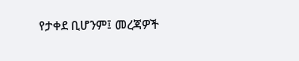የታቀደ ቢሆንም፤ መረጃዎች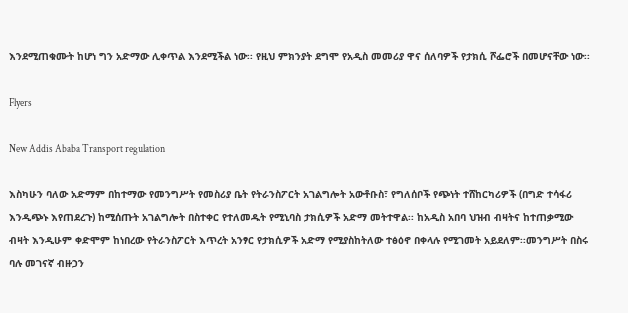እንደሚጠቁሙት ከሆነ ግን አድማው ሊቀጥል እንደሚችል ነው፡፡ የዚህ ምክንያት ደግሞ የአዲስ መመሪያ ዋና ሰለባዎች የታክሲ ሾፌሮች በመሆናቸው ነው፡፡

Flyers

New Addis Ababa Transport regulation

እስካሁን ባለው አድማም በከተማው የመንግሥት የመስሪያ ቤት የትራንስፖርት አገልግሎት አውቶቡስ፣ የግለሰቦች የጭነት ተሸከርካሪዎች (በግድ ተሳፋሪ እንዲጭኑ እየጠደረጉ) ከሚሰጡት አገልግሎት በስተቀር የተለመዱት የሚኒባስ ታክሲዎች አድማ መትተዋል፡፡ ከአዲስ አበባ ህዝብ ብዛትና ከተጠቃሚው ብዛት እንዲሁም ቀድሞም ከነበረው የትራንስፖርት እጥረት አንፃር የታክሲዎች አድማ የሚያስከትለው ተፅዕኖ በቀላሉ የሚገመት አይደለም፡፡መንግሥት በስሩ ባሉ መገናኛ ብዙኃን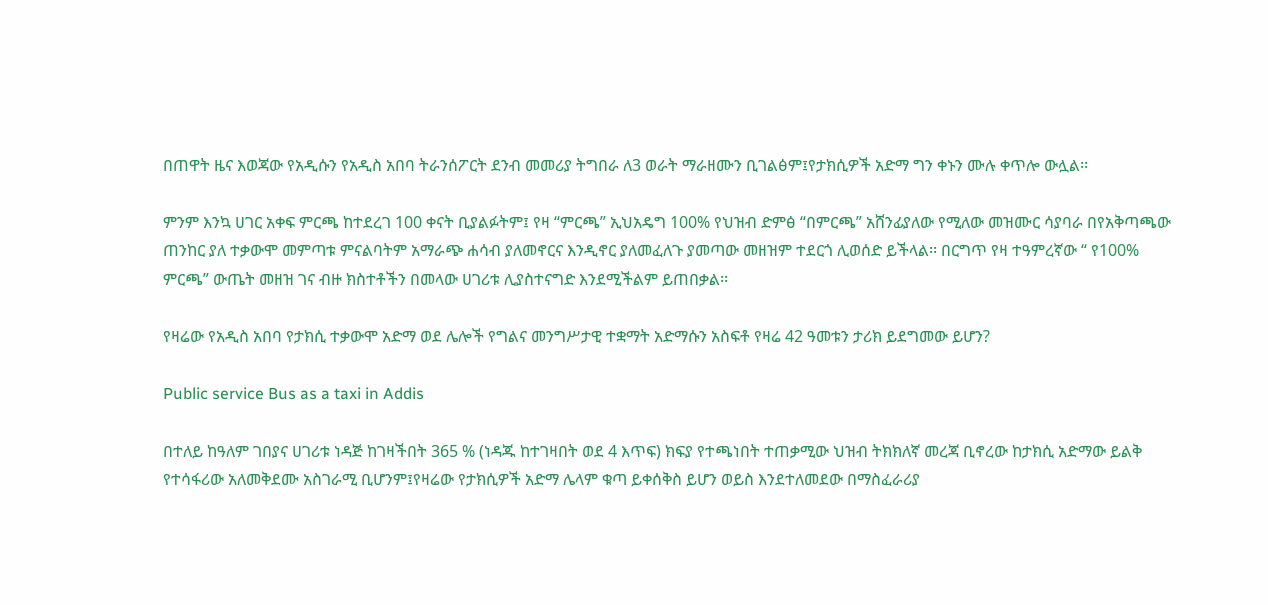በጠዋት ዜና እወጃው የአዲሱን የአዲስ አበባ ትራንሰፖርት ደንብ መመሪያ ትግበራ ለ3 ወራት ማራዘሙን ቢገልፅም፤የታክሲዎች አድማ ግን ቀኑን ሙሉ ቀጥሎ ውሏል፡፡

ምንም እንኳ ሀገር አቀፍ ምርጫ ከተደረገ 100 ቀናት ቢያልፉትም፤ የዛ “ምርጫ” ኢህአዴግ 100% የህዝብ ድምፅ “በምርጫ” አሸንፊያለው የሚለው መዝሙር ሳያባራ በየአቅጣጫው ጠንከር ያለ ተቃውሞ መምጣቱ ምናልባትም አማራጭ ሐሳብ ያለመኖርና እንዲኖር ያለመፈለጉ ያመጣው መዘዝም ተደርጎ ሊወሰድ ይችላል፡፡ በርግጥ የዛ ተዓምረኛው “ የ100% ምርጫ” ውጤት መዘዝ ገና ብዙ ክስተቶችን በመላው ሀገሪቱ ሊያስተናግድ እንደሚችልም ይጠበቃል፡፡

የዛሬው የአዲስ አበባ የታክሲ ተቃውሞ አድማ ወደ ሌሎች የግልና መንግሥታዊ ተቋማት አድማሱን አስፍቶ የዛሬ 42 ዓመቱን ታሪክ ይደግመው ይሆን?

Public service Bus as a taxi in Addis

በተለይ ከዓለም ገበያና ሀገሪቱ ነዳጅ ከገዛችበት 365 % (ነዳጁ ከተገዛበት ወደ 4 እጥፍ) ክፍያ የተጫነበት ተጠቃሚው ህዝብ ትክክለኛ መረጃ ቢኖረው ከታክሲ አድማው ይልቅ የተሳፋሪው አለመቅደሙ አስገራሚ ቢሆንም፤የዛሬው የታክሲዎች አድማ ሌላም ቁጣ ይቀሰቅስ ይሆን ወይስ እንደተለመደው በማስፈራሪያ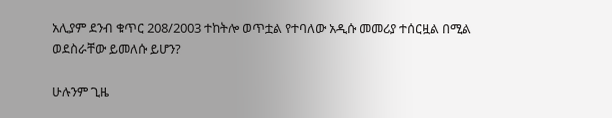አሊያም ደንብ ቁጥር 208/2003 ተከትሎ ወጥቷል የተባለው አዲሱ መመሪያ ተሰርዟል በሚል ወደስራቸው ይመለሱ ይሆን?

ሁሉንም ጊዜ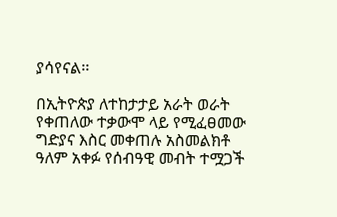ያሳየናል፡፡

በኢትዮጵያ ለተከታታይ አራት ወራት የቀጠለው ተቃውሞ ላይ የሚፈፀመው ግድያና እስር መቀጠሉ አስመልክቶ ዓለም አቀፉ የሰብዓዊ መብት ተሟጋች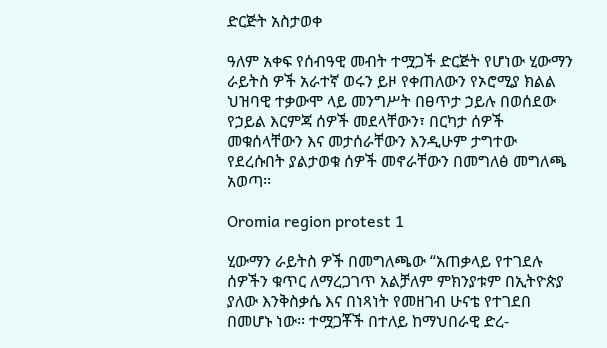ድርጅት አስታወቀ

ዓለም አቀፍ የሰብዓዊ መብት ተሟጋች ድርጅት የሆነው ሂውማን ራይትስ ዎች አራተኛ ወሩን ይዞ የቀጠለውን የኦሮሚያ ክልል ህዝባዊ ተቃውሞ ላይ መንግሥት በፀጥታ ኃይሉ በወሰደው የኃይል እርምጃ ሰዎች መደላቸውን፣ በርካታ ሰዎች መቁሰላቸውን እና መታሰራቸውን እንዲሁም ታግተው የደረሱበት ያልታወቁ ሰዎች መኖራቸውን በመግለፅ መግለጫ አወጣ፡፡

Oromia region protest 1

ሂውማን ራይትስ ዎች በመግለጫው “አጠቃላይ የተገደሉ ሰዎችን ቁጥር ለማረጋገጥ አልቻለም ምክንያቱም በኢትዮጵያ ያለው እንቅስቃሴ እና በነጻነት የመዘገብ ሁናቴ የተገደበ በመሆኑ ነው፡፡ ተሟጋቾች በተለይ ከማህበራዊ ድረ-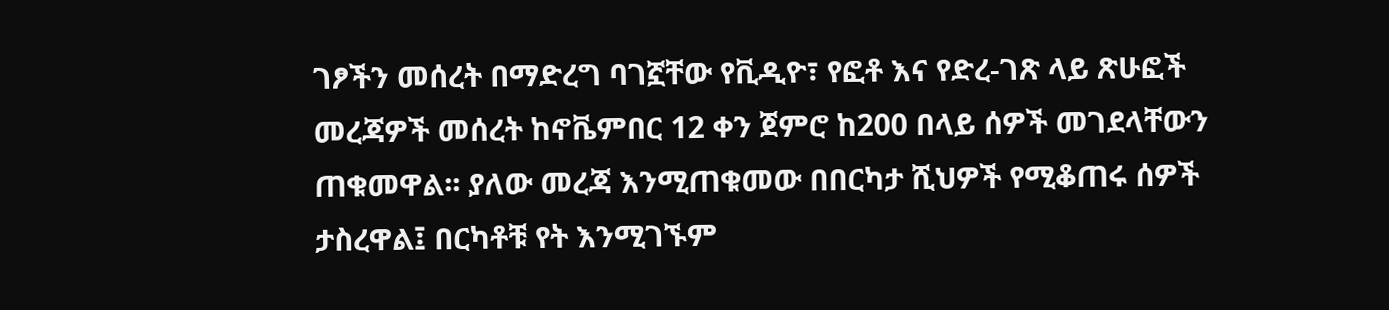ገፆችን መሰረት በማድረግ ባገኟቸው የቪዲዮ፣ የፎቶ እና የድረ-ገጽ ላይ ጽሁፎች መረጃዎች መሰረት ከኖቬምበር 12 ቀን ጀምሮ ከ200 በላይ ሰዎች መገደላቸውን ጠቁመዋል፡፡ ያለው መረጃ እንሚጠቁመው በበርካታ ሺህዎች የሚቆጠሩ ሰዎች ታስረዋል፤ በርካቶቹ የት እንሚገኙም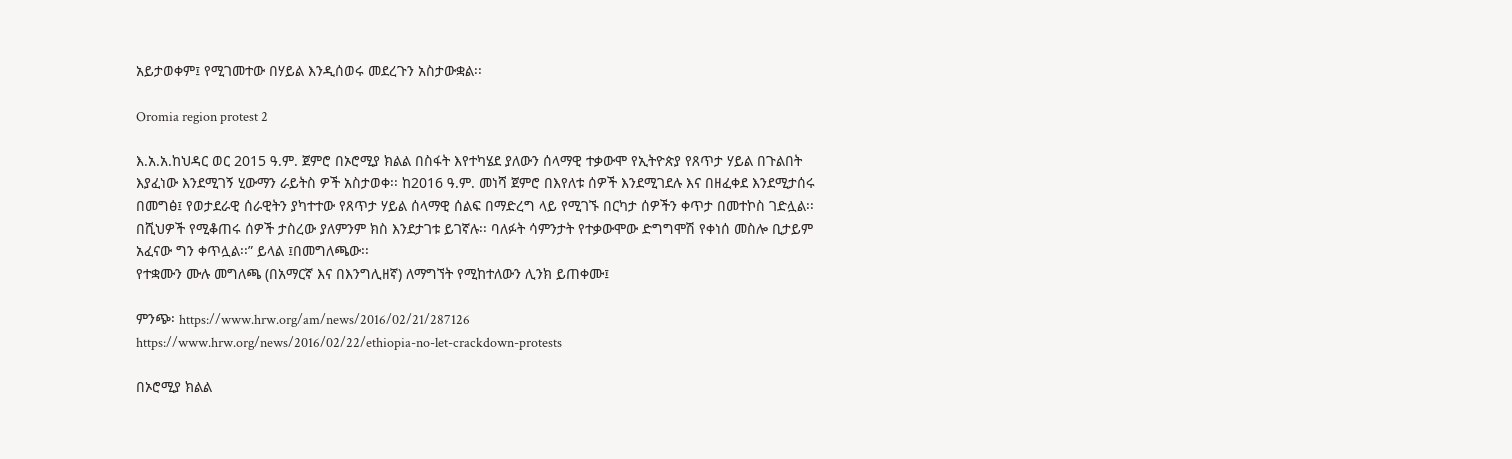አይታወቀም፤ የሚገመተው በሃይል እንዲሰወሩ መደረጉን አስታውቋል፡፡

Oromia region protest 2

እ.አ.አ.ከህዳር ወር 2015 ዓ.ም. ጀምሮ በኦሮሚያ ክልል በስፋት እየተካሄደ ያለውን ሰላማዊ ተቃውሞ የኢትዮጵያ የጸጥታ ሃይል በጉልበት እያፈነው እንደሚገኝ ሂውማን ራይትስ ዎች አስታወቀ፡፡ ከ2016 ዓ.ም. መነሻ ጀምሮ በእየለቱ ሰዎች እንደሚገደሉ እና በዘፈቀደ እንደሚታሰሩ በመግፅ፤ የወታደራዊ ሰራዊትን ያካተተው የጸጥታ ሃይል ሰላማዊ ሰልፍ በማድረግ ላይ የሚገኙ በርካታ ሰዎችን ቀጥታ በመተኮስ ገድሏል፡፡ በሺህዎች የሚቆጠሩ ሰዎች ታስረው ያለምንም ክስ እንደታገቱ ይገኛሉ፡፡ ባለፉት ሳምንታት የተቃውሞው ድግግሞሽ የቀነሰ መስሎ ቢታይም አፈናው ግን ቀጥሏል፡፡” ይላል ፤በመግለጫው፡፡
የተቋሙን ሙሉ መግለጫ (በአማርኛ እና በእንግሊዘኛ) ለማግኘት የሚከተለውን ሊንክ ይጠቀሙ፤

ምንጭ፡ https://www.hrw.org/am/news/2016/02/21/287126
https://www.hrw.org/news/2016/02/22/ethiopia-no-let-crackdown-protests

በኦሮሚያ ክልል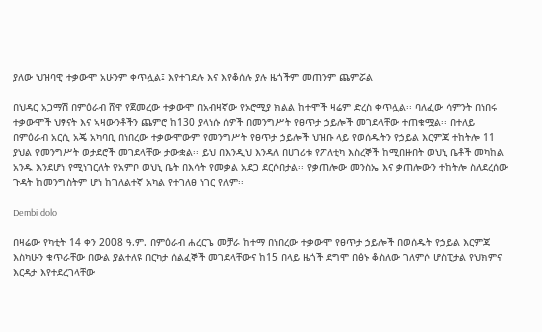ያለው ህዝባዊ ተቃውሞ አሁንም ቀጥሏል፤ እየተገደሉ እና እየቆሰሉ ያሉ ዜጎችም መጠንም ጨምሯል

በህዳር አጋማሽ በምዕራብ ሸዋ የጀመረው ተቃውሞ በአብዛኛው የኦሮሚያ ክልል ከተሞች ዛሬም ድረስ ቀጥሏል፡፡ ባለፈው ሳምንት በነበሩ ተቃውሞች ህፃናት እና ኣዛውንቶችን ጨምሮ ከ130 ያላነሱ ሰዎች በመንግሥት የፀጥታ ኃይሎች መገደላቸው ተጠቁሟል፡፡ በተለይ በምዕራብ አርሲ አጄ አካባቢ በነበረው ተቃውሞውም የመንግሥት የፀጥታ ኃይሎች ህዝቡ ላይ የወሰዱትን የኃይል እርምጃ ተከትሎ 11 ያህል የመንግሥት ወታደሮች መገደላቸው ታውቋል፡፡ ይህ በእንዲህ እንዳለ በሀገሪቱ የፖለቲካ እስረኞች ከሚበዙበት ወህኒ ቤቶች መካከል አንዱ እንደሆነ የሚነገርለት የአምቦ ወህኒ ቤት በእሳት የመቃል አደጋ ደርሶበታል፡፡ የቃጠሎው መንስኤ እና ቃጠሎውን ተከትሎ ስለደረሰው ጉዳት ከመንግስትም ሆነ ከገለልተኛ አካል የተገለፀ ነገር የለም፡፡

Dembi dolo

በዛሬው የካቲት 14 ቀን 2008 ዓ.ም. በምዕራብ ሐረርጌ መቻራ ከተማ በነበረው ተቃውሞ የፀጥታ ኃይሎች በወሰዱት የኃይል እርምጃ እስካሁን ቁጥራቸው በውል ያልተለዩ በርካታ ሰልፈኞች መገደላቸውና ከ15 በላይ ዜጎች ደግሞ በፅኑ ቆስለው ገለምሶ ሆስፒታል የህክምና እርዳታ እየተደረገላቸው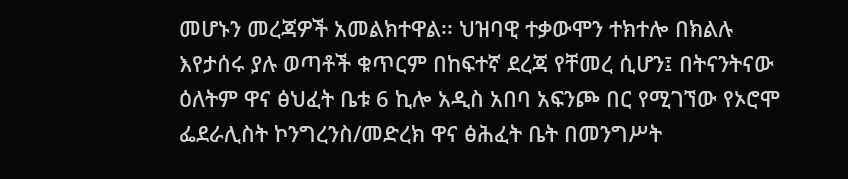መሆኑን መረጃዎች አመልክተዋል፡፡ ህዝባዊ ተቃውሞን ተክተሎ በክልሉ እየታሰሩ ያሉ ወጣቶች ቁጥርም በከፍተኛ ደረጃ የቸመረ ሲሆን፤ በትናንትናው ዕለትም ዋና ፅህፈት ቤቱ 6 ኪሎ አዲስ አበባ አፍንጮ በር የሚገኘው የኦሮሞ ፌደራሊስት ኮንግረንስ/መድረክ ዋና ፅሕፈት ቤት በመንግሥት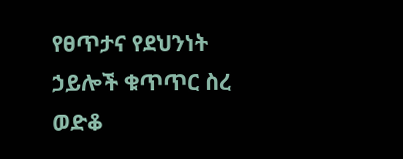የፀጥታና የደህንነት ኃይሎች ቁጥጥር ስረ ወድቆ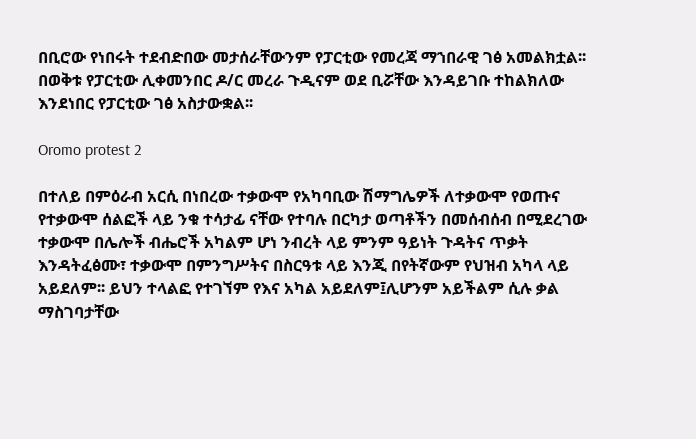በቢሮው የነበሩት ተደብድበው መታሰራቸውንም የፓርቲው የመረጃ ማኀበራዊ ገፅ አመልክቷል፡፡ በወቅቱ የፓርቲው ሊቀመንበር ዶ/ር መረራ ጉዲናም ወደ ቢሯቸው እንዳይገቡ ተከልክለው እንደነበር የፓርቲው ገፅ አስታውቋል፡፡

Oromo protest 2

በተለይ በምዕራብ አርሲ በነበረው ተቃውሞ የአካባቢው ሽማግሌዎች ለተቃውሞ የወጡና የተቃውሞ ሰልፎች ላይ ንቁ ተሳታፊ ናቸው የተባሉ በርካታ ወጣቶችን በመሰብሰብ በሚደረገው ተቃውሞ በሌሎች ብሔሮች አካልም ሆነ ንብረት ላይ ምንም ዓይነት ጉዳትና ጥቃት እንዳትፈፅሙ፣ ተቃውሞ በምንግሥትና በስርዓቱ ላይ እንጂ በየትኛውም የህዝብ አካላ ላይ አይደለም፡፡ ይህን ተላልፎ የተገኘም የእና አካል አይደለም፤ሊሆንም አይችልም ሲሉ ቃል ማስገባታቸው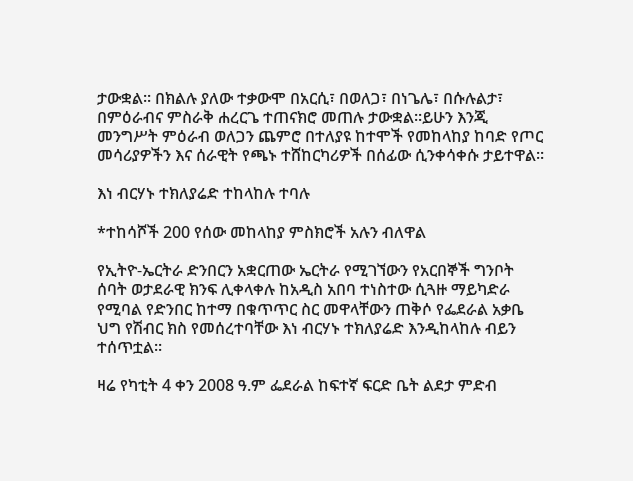ታውቋል፡፡ በክልሉ ያለው ተቃውሞ በአርሲ፣ በወለጋ፣ በነጌሌ፣ በሱሉልታ፣ በምዕራብና ምስራቅ ሐረርጌ ተጠናክሮ መጠሉ ታውቋል፡፡ይሁን እንጂ መንግሥት ምዕራብ ወለጋን ጨምሮ በተለያዩ ከተሞች የመከላከያ ከባድ የጦር መሳሪያዎችን እና ሰራዊት የጫኑ ተሸከርካሪዎች በሰፊው ሲንቀሳቀሱ ታይተዋል፡፡

እነ ብርሃኑ ተክለያሬድ ተከላከሉ ተባሉ

*ተከሳሾች 200 የሰው መከላከያ ምስክሮች አሉን ብለዋል

የኢትዮ-ኤርትራ ድንበርን አቋርጠው ኤርትራ የሚገኘውን የአርበኞች ግንቦት ሰባት ወታደራዊ ክንፍ ሊቀላቀሉ ከአዲስ አበባ ተነስተው ሲጓዙ ማይካድራ የሚባል የድንበር ከተማ በቁጥጥር ስር መዋላቸውን ጠቅሶ የፌደራል አቃቤ ህግ የሽብር ክስ የመሰረተባቸው እነ ብርሃኑ ተክለያሬድ እንዲከላከሉ ብይን ተሰጥቷል፡፡

ዛሬ የካቲት 4 ቀን 2008 ዓ.ም ፌደራል ከፍተኛ ፍርድ ቤት ልደታ ምድብ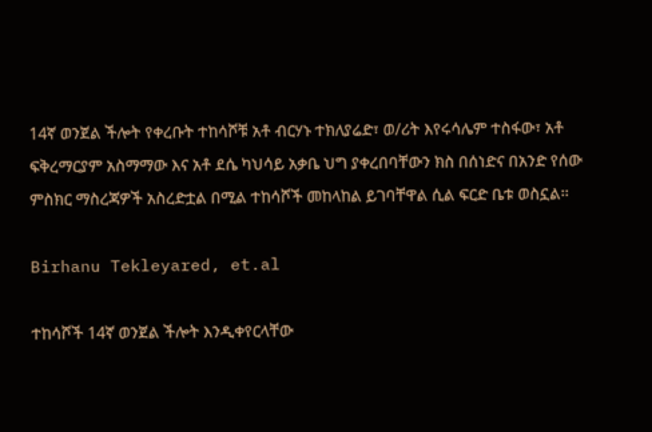14ኛ ወንጀል ችሎት የቀረቡት ተከሳሾቹ አቶ ብርሃኑ ተክለያሬድ፣ ወ/ሪት እየሩሳሌም ተስፋው፣ አቶ ፍቅረማርያም አስማማው እና አቶ ደሴ ካህሳይ አቃቤ ህግ ያቀረበባቸውን ክስ በሰነድና በአንድ የሰው ምስክር ማስረጃዎች አስረድቷል በሚል ተከሳሾች መከላከል ይገባቸዋል ሲል ፍርድ ቤቱ ወስኗል፡፡

Birhanu Tekleyared, et.al

ተከሳሾች 14ኛ ወንጀል ችሎት እንዲቀየርላቸው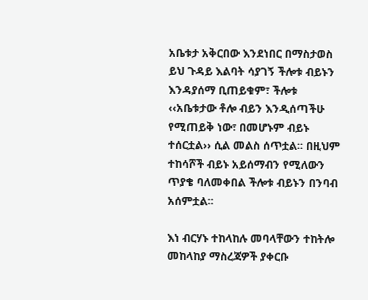አቤቱታ አቅርበው እንደነበር በማስታወስ ይህ ጉዳይ እልባት ሳያገኝ ችሎቱ ብይኑን እንዳያሰማ ቢጠይቁም፣ ችሎቱ ‹‹አቤቱታው ቶሎ ብይን እንዲሰጣችሁ የሚጠይቅ ነው፣ በመሆኑም ብይኑ ተሰርቷል›› ሲል መልስ ሰጥቷል፡፡ በዚህም ተከሳሾች ብይኑ አይሰማብን የሚለውን ጥያቄ ባለመቀበል ችሎቱ ብይኑን በንባብ አሰምቷል፡፡

እነ ብርሃኑ ተከላከሉ መባላቸውን ተከትሎ መከላከያ ማስረጃዎች ያቀርቡ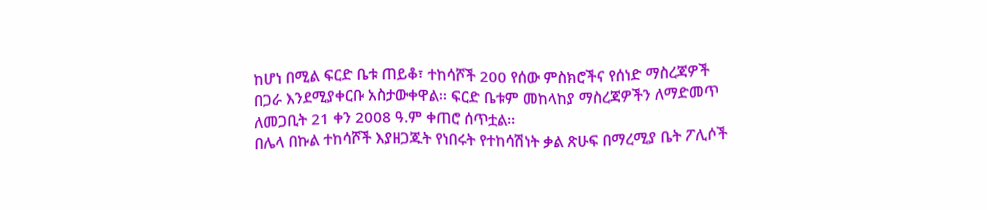ከሆነ በሚል ፍርድ ቤቱ ጠይቆ፣ ተከሳሾች 200 የሰው ምስክሮችና የሰነድ ማስረጃዎች በጋራ እንደሚያቀርቡ አስታውቀዋል፡፡ ፍርድ ቤቱም መከላከያ ማስረጃዎችን ለማድመጥ ለመጋቢት 21 ቀን 2008 ዓ.ም ቀጠሮ ሰጥቷል፡፡
በሌላ በኩል ተከሳሾች እያዘጋጁት የነበሩት የተከሳሽነት ቃል ጽሁፍ በማረሚያ ቤት ፖሊሶች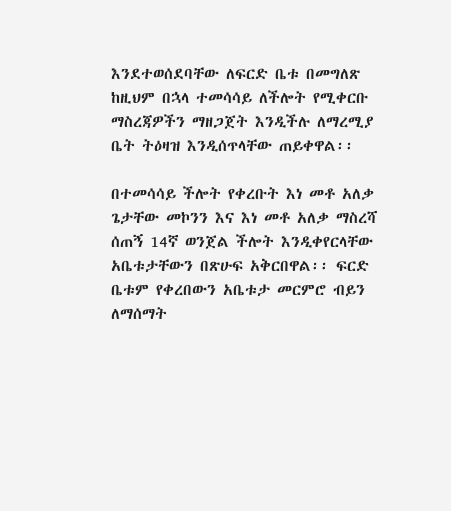እንደተወሰደባቸው ለፍርድ ቤቱ በመግለጽ ከዚህም በኋላ ተመሳሳይ ለችሎት የሚቀርቡ ማስረጃዎችን ማዘጋጀት እንዲችሉ ለማረሚያ ቤት ትዕዛዝ እንዲሰጥላቸው ጠይቀዋል፡፡

በተመሳሳይ ችሎት የቀረቡት እነ መቶ አለቃ ጌታቸው መኮንን እና እነ መቶ አለቃ ማስረሻ ሰጠኝ 14ኛ ወንጀል ችሎት እንዲቀየርላቸው አቤቱታቸውን በጽሁፍ አቅርበዋል፡፡ ፍርድ ቤቱም የቀረበውን አቤቱታ መርምሮ ብይን ለማሰማት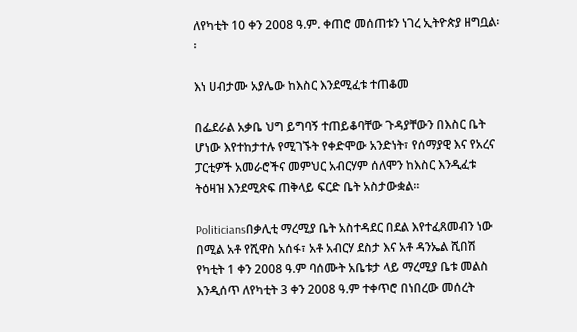ለየካቲት 10 ቀን 2008 ዓ.ም. ቀጠሮ መሰጠቱን ነገረ ኢትዮጵያ ዘግቧል፡፡

እነ ሀብታሙ አያሌው ከእስር እንደሚፈቱ ተጠቆመ

በፌደራል አቃቤ ህግ ይግባኝ ተጠይቆባቸው ጉዳያቸውን በእስር ቤት ሆነው እየተከታተሉ የሚገኙት የቀድሞው አንድነት፣ የሰማያዊ እና የአረና ፓርቲዎች አመራሮችና መምህር አብርሃም ሰለሞን ከእስር እንዲፈቱ ትዕዛዝ እንደሚጽፍ ጠቅላይ ፍርድ ቤት አስታውቋል፡፡

Politiciansበቃሊቲ ማረሚያ ቤት አስተዳደር በደል እየተፈጸመብን ነው በሚል አቶ የሺዋስ አሰፋ፣ አቶ አብርሃ ደስታ እና አቶ ዳንኤል ሺበሽ የካቲት 1 ቀን 2008 ዓ.ም ባሰሙት አቤቱታ ላይ ማረሚያ ቤቱ መልስ እንዲሰጥ ለየካቲት 3 ቀን 2008 ዓ.ም ተቀጥሮ በነበረው መሰረት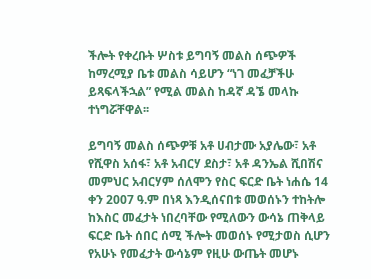ችሎት የቀረቡት ሦስቱ ይግባኝ መልስ ሰጭዎች ከማረሚያ ቤቱ መልስ ሳይሆን “ነገ መፈቻችሁ ይጻፍላችኋል” የሚል መልስ ከዳኛ ዳኜ መላኩ ተነግሯቸዋል፡፡

ይግባኝ መልስ ሰጭዎቹ አቶ ሀብታሙ አያሌው፣ አቶ የሺዋስ አሰፋ፣ አቶ አብርሃ ደስታ፣ አቶ ዳንኤል ሺበሽና መምህር አብርሃም ሰለሞን የስር ፍርድ ቤት ነሐሴ 14 ቀን 2007 ዓ.ም በነጻ እንዲሰናበቱ መወሰኑን ተከትሎ ከእስር መፈታት ነበረባቸው የሚለውን ውሳኔ ጠቅላይ ፍርድ ቤት ሰበር ሰሚ ችሎት መወሰኑ የሚታወስ ሲሆን የአሁኑ የመፈታት ውሳኔም የዚሁ ውጤት መሆኑ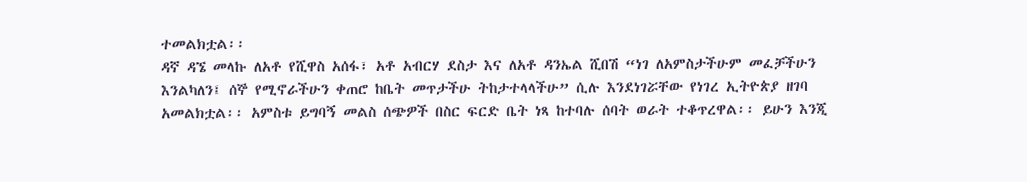ተመልክቷል፡፡
ዳኛ ዳኜ መላኩ ለአቶ የሺዋስ አሰፋ፣ አቶ አብርሃ ደስታ እና ለአቶ ዳንኤል ሺበሽ “ነገ ለአምስታችሁም መፈቻችሁን እንልካለን፤ ሰኞ የሚኖራችሁን ቀጠሮ ከቤት መጥታችሁ ትከታተላላችሁ” ሲሉ እንደነገሯቸው የነገረ ኢትዮጵያ ዘገባ አመልክቷል፡፡ አምስቱ ይግባኝ መልስ ሰጭዎች በስር ፍርድ ቤት ነጻ ከተባሉ ሰባት ወራት ተቆጥረዋል፡፡ ይሁን እንጂ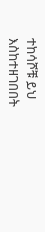ተከሳሾቹ ይህ እስከተዘገበበት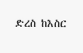ድረስ ከእስር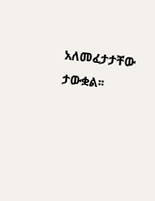አለመፈታታቸው ታውቋል፡፡